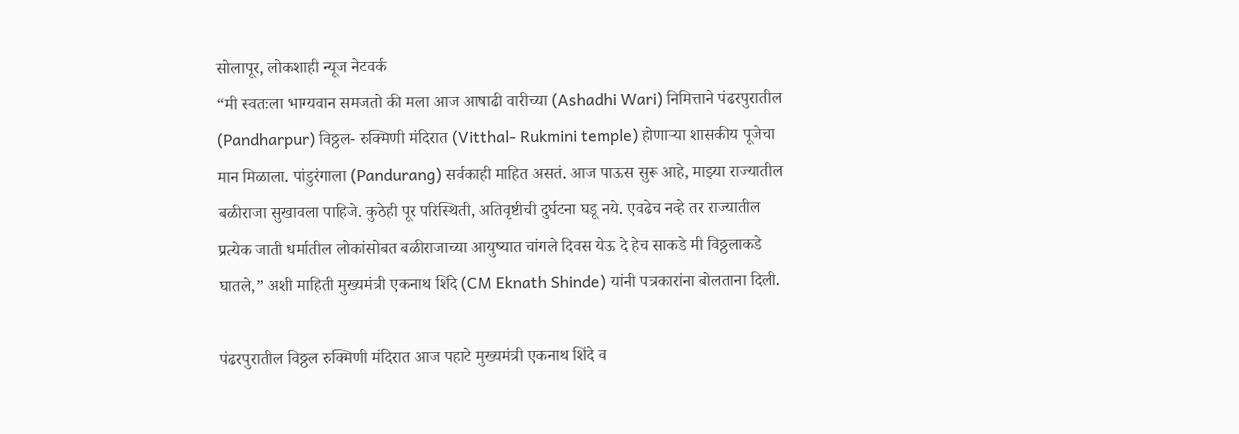सोलापूर, लोकशाही न्यूज नेटवर्क
“मी स्वतःला भाग्यवान समजतो की मला आज आषाढी वारीच्या (Ashadhi Wari) निमित्ताने पंढरपुरातील (Pandharpur) विठ्ठल- रुक्मिणी मंदिरात (Vitthal- Rukmini temple) होणाऱ्या शासकीय पूजेचा मान मिळाला. पांडुरंगाला (Pandurang) सर्वकाही माहित असतं. आज पाऊस सुरू आहे, माझ्या राज्यातील बळीराजा सुखावला पाहिजे. कुठेही पूर परिस्थिती, अतिवृष्टीची दुर्घटना घडू नये. एवढेच नव्हे तर राज्यातील प्रत्येक जाती धर्मातील लोकांसोबत बळीराजाच्या आयुष्यात चांगले दिवस येऊ दे हेच साकडे मी विठ्ठलाकडे घातले,” अशी माहिती मुख्यमंत्री एकनाथ शिंदे (CM Eknath Shinde) यांनी पत्रकारांना बोलताना दिली.

पंढरपुरातील विठ्ठल रुक्मिणी मंदिरात आज पहाटे मुख्यमंत्री एकनाथ शिंदे व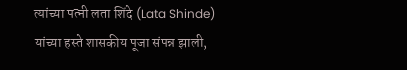त्यांच्या पत्नी लता शिंदे (Lata Shinde) यांच्या हस्ते शासकीय पूजा संपन्न झाली,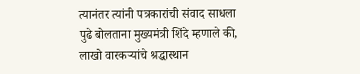त्यानंतर त्यांनी पत्रकारांची संवाद साधला पुढे बोलताना मुख्यमंत्री शिंदे म्हणाले की, लाखो वारकऱ्यांचे श्रद्धास्थान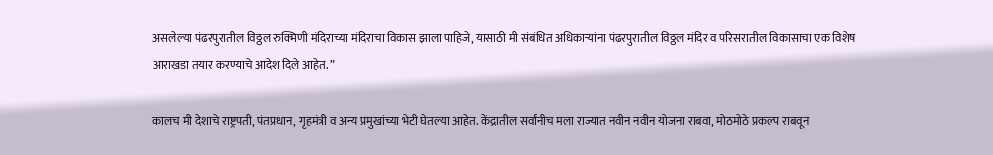असलेल्या पंढरपुरातील विठ्ठल रुक्मिणी मंदिराच्या मंदिराचा विकास झाला पाहिजे, यासाठी मी संबंधित अधिकाऱ्यांना पंढरपुरातील विठ्ठल मंदिर व परिसरातील विकासाचा एक विशेष आराखडा तयार करण्याचे आदेश दिले आहेत. ”

कालच मी देशाचे राष्ट्रपती, पंतप्रधान, गृहमंत्री व अन्य प्रमुखांच्या भेटी घेतल्या आहेत. केंद्रातील सर्वांनीच मला राज्यात नवीन नवीन योजना राबवा, मोठमोठे प्रकल्प राबवून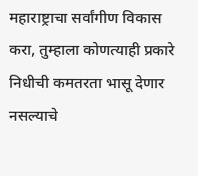महाराष्ट्राचा सर्वांगीण विकास करा, तुम्हाला कोणत्याही प्रकारे निधीची कमतरता भासू देणार नसल्याचे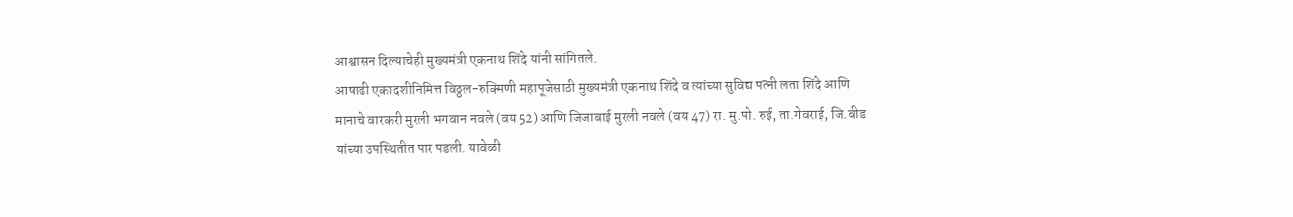आश्वासन दिल्याचेही मुख्यमंत्री एकनाथ शिंदे यांनी सांगितले.
आषाढी एकादशीनिमित्त विठ्ठल-रुक्मिणी महापूजेसाठी मुख्यमंत्री एकनाथ शिंदे व त्यांच्या सुविद्य पत्नी लता शिंदे आणि मानाचे वारकरी मुरली भगवान नवले (वय 52) आणि जिजाबाई मुरली नवले (वय 47) रा. मु.पो. रुई, ता.गेवराई, जि.बीड यांच्या उपस्थितीत पार पडली. यावेळी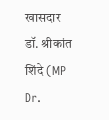खासदार डॉ. श्रीकांत शिंदे (MP Dr.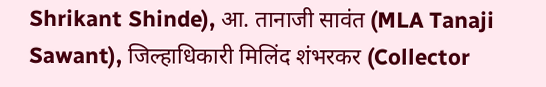Shrikant Shinde), आ. तानाजी सावंत (MLA Tanaji Sawant), जिल्हाधिकारी मिलिंद शंभरकर (Collector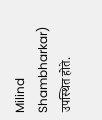Milind Shambharkar) उपस्थित होते.